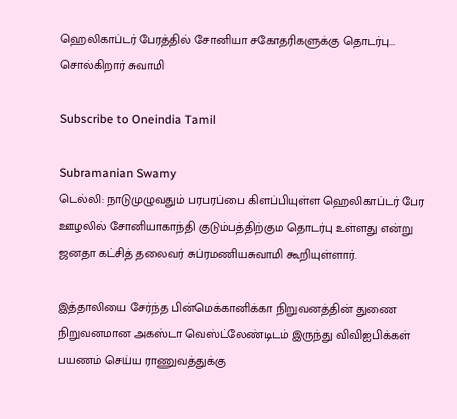ஹெலிகாப்டர் பேரத்தில் சோனியா சகோதரிகளுக்கு தொடர்பு... சொல்கிறார் சுவாமி

Subscribe to Oneindia Tamil

Subramanian Swamy
டெல்லி: நாடுமுழுவதும் பரபரப்பை கிளப்பியுள்ள ஹெலிகாப்டர் பேர ஊழலில் சோனியாகாந்தி குடும்பத்திற்கும தொடர்பு உள்ளது என்று ஜனதா கட்சித் தலைவர் சுப்ரமணியசுவாமி கூறியுள்ளார்.

இத்தாலியை சேர்ந்த பின்மெக்கானிக்கா நிறுவனத்தின் துணை நிறுவனமான அகஸ்டா வெஸ்ட்லேண்டிடம் இருந்து விவிஐபிக்கள் பயணம் செய்ய ராணுவத்துக்கு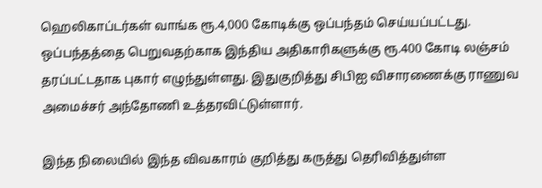ஹெலிகாப்டர்கள் வாங்க ரூ.4,000 கோடிக்கு ஒப்பந்தம் செய்யப்பட்டது. ஒப்பந்தத்தை பெறுவதற்காக இந்திய அதிகாரிகளுக்கு ரூ.400 கோடி லஞ்சம் தரப்பட்டதாக புகார் எழுந்துள்ளது. இதுகுறித்து சிபிஐ விசாரணைக்கு ராணுவ அமைச்சர் அந்தோணி உத்தரவிட்டுள்ளார்.

இந்த நிலையில் இந்த விவகாரம் குறித்து கருத்து தெரிவித்துள்ள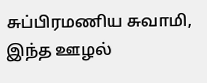சுப்பிரமணிய சுவாமி, இந்த ஊழல்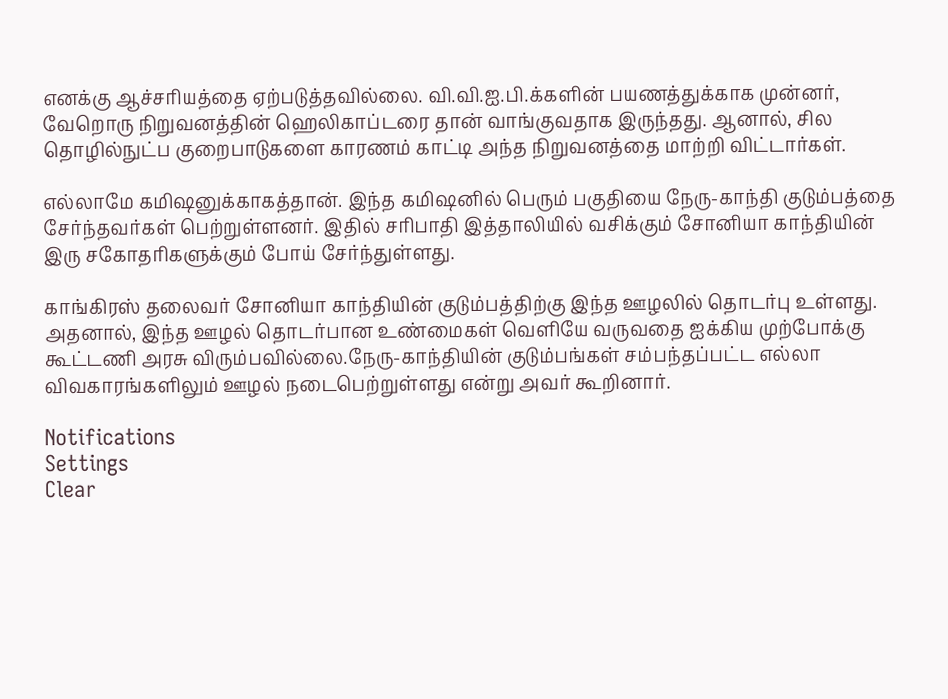எனக்கு ஆச்சரியத்தை ஏற்படுத்தவில்லை. வி.வி.ஐ.பி.க்களின் பயணத்துக்காக முன்னர், வேறொரு நிறுவனத்தின் ஹெலிகாப்டரை தான் வாங்குவதாக இருந்தது. ஆனால், சில தொழில்நுட்ப குறைபாடுகளை காரணம் காட்டி அந்த நிறுவனத்தை மாற்றி விட்டார்கள்.

எல்லாமே கமிஷனுக்காகத்தான். இந்த கமிஷனில் பெரும் பகுதியை நேரு-காந்தி குடும்பத்தை சேர்ந்தவர்கள் பெற்றுள்ளனர். இதில் சரிபாதி இத்தாலியில் வசிக்கும் சோனியா காந்தியின் இரு சகோதரிகளுக்கும் போய் சேர்ந்துள்ளது.

காங்கிரஸ் தலைவர் சோனியா காந்தியின் குடும்பத்திற்கு இந்த ஊழலில் தொடர்பு உள்ளது. அதனால், இந்த ஊழல் தொடர்பான உண்மைகள் வெளியே வருவதை ஐக்கிய முற்போக்கு கூட்டணி அரசு விரும்பவில்லை.நேரு-காந்தியின் குடும்பங்கள் சம்பந்தப்பட்ட எல்லா விவகாரங்களிலும் ஊழல் நடைபெற்றுள்ளது என்று அவர் கூறினார்.

Notifications
Settings
Clear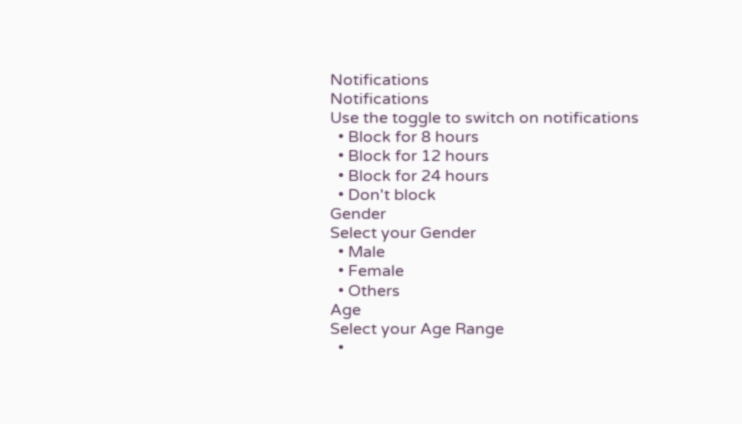Notifications
Notifications
Use the toggle to switch on notifications
  • Block for 8 hours
  • Block for 12 hours
  • Block for 24 hours
  • Don't block
Gender
Select your Gender
  • Male
  • Female
  • Others
Age
Select your Age Range
  •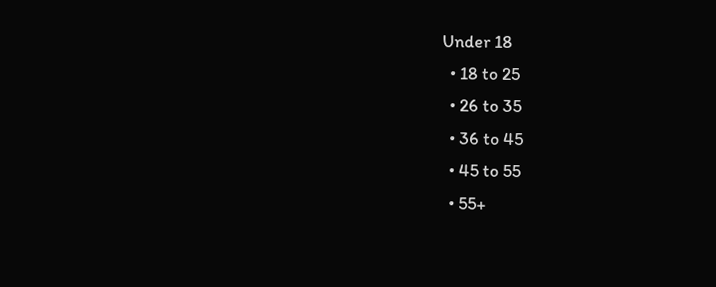Under 18
  • 18 to 25
  • 26 to 35
  • 36 to 45
  • 45 to 55
  • 55+